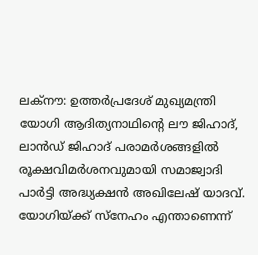ലക്നൗ: ഉത്തർപ്രദേശ് മുഖ്യമന്ത്രി യോഗി ആദിത്യനാഥിന്റെ ലൗ ജിഹാദ്, ലാൻഡ് ജിഹാദ് പരാമർശങ്ങളിൽ രൂക്ഷവിമർശനവുമായി സമാജ്വാദി പാർട്ടി അദ്ധ്യക്ഷൻ അഖിലേഷ് യാദവ്. യോഗിയ്ക്ക് സ്നേഹം എന്താണെന്ന്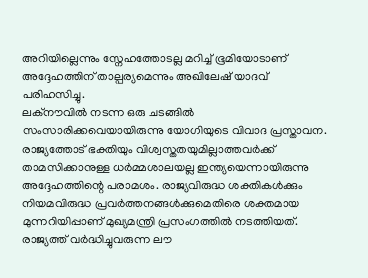അറിയില്ലെന്നും സ്നേഹത്തോടല്ല മറിച്ച് ഭൂമിയോടാണ് അദ്ദേഹത്തിന് താല്പര്യമെന്നും അഖിലേഷ് യാദവ് പരിഹസിച്ചു.
ലക്നൗവിൽ നടന്ന ഒരു ചടങ്ങിൽ സംസാരിക്കവെയായിരുന്നു യോഗിയുടെ വിവാദ പ്രസ്താവന. രാജ്യത്തോട് ഭക്തിയും വിശ്വസ്തതയുമില്ലാത്തവർക്ക് താമസിക്കാനുള്ള ധർമ്മശാലയല്ല ഇന്ത്യയെന്നായിരുന്നു അദ്ദേഹത്തിന്റെ പരാമശം. രാജ്യവിരുദ്ധ ശക്തികൾക്കും നിയമവിരുദ്ധ പ്രവർത്തനങ്ങൾക്കുമെതിരെ ശക്തമായ മുന്നറിയിപ്പാണ് മുഖ്യമന്ത്രി പ്രസംഗത്തിൽ നടത്തിയത്. രാജ്യത്ത് വർദ്ധിച്ചുവരുന്ന ലൗ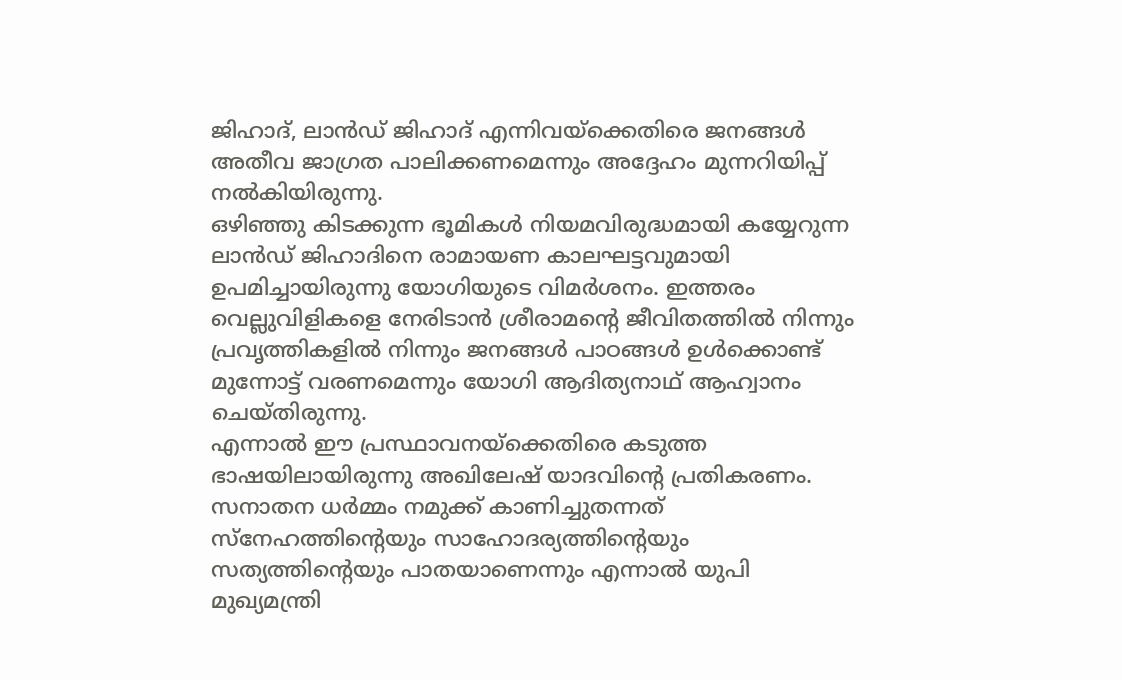ജിഹാദ്, ലാൻഡ് ജിഹാദ് എന്നിവയ്ക്കെതിരെ ജനങ്ങൾ അതീവ ജാഗ്രത പാലിക്കണമെന്നും അദ്ദേഹം മുന്നറിയിപ്പ് നൽകിയിരുന്നു.
ഒഴിഞ്ഞു കിടക്കുന്ന ഭൂമികൾ നിയമവിരുദ്ധമായി കയ്യേറുന്ന ലാൻഡ് ജിഹാദിനെ രാമായണ കാലഘട്ടവുമായി ഉപമിച്ചായിരുന്നു യോഗിയുടെ വിമർശനം. ഇത്തരം വെല്ലുവിളികളെ നേരിടാൻ ശ്രീരാമന്റെ ജീവിതത്തിൽ നിന്നും പ്രവൃത്തികളിൽ നിന്നും ജനങ്ങൾ പാഠങ്ങൾ ഉൾക്കൊണ്ട് മുന്നോട്ട് വരണമെന്നും യോഗി ആദിത്യനാഥ് ആഹ്വാനം ചെയ്തിരുന്നു.
എന്നാൽ ഈ പ്രസ്ഥാവനയ്ക്കെതിരെ കടുത്ത ഭാഷയിലായിരുന്നു അഖിലേഷ് യാദവിന്റെ പ്രതികരണം. സനാതന ധർമ്മം നമുക്ക് കാണിച്ചുതന്നത് സ്നേഹത്തിന്റെയും സാഹോദര്യത്തിന്റെയും സത്യത്തിന്റെയും പാതയാണെന്നും എന്നാൽ യുപി മുഖ്യമന്ത്രി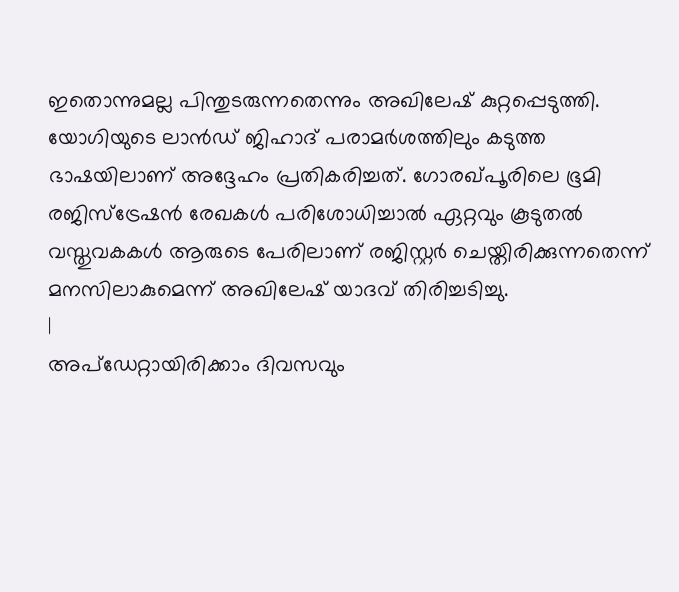ഇതൊന്നുമല്ല പിന്തുടരുന്നതെന്നും അഖിലേഷ് കുറ്റപ്പെടുത്തി. യോഗിയുടെ ലാൻഡ് ജിഹാദ് പരാമർശത്തിലും കടുത്ത ഭാഷയിലാണ് അദ്ദേഹം പ്രതികരിച്ചത്. ഗോരഖ്പൂരിലെ ഭൂമി രജിസ്ട്രേഷൻ രേഖകൾ പരിശോധിച്ചാൽ ഏറ്റവും കൂടുതൽ വസ്തുവകകൾ ആരുടെ പേരിലാണ് രജിസ്റ്റർ ചെയ്തിരിക്കുന്നതെന്ന് മനസിലാകുമെന്ന് അഖിലേഷ് യാദവ് തിരിച്ചടിച്ചു.
|
അപ്ഡേറ്റായിരിക്കാം ദിവസവും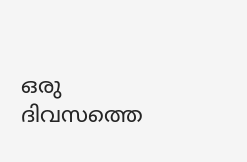ഒരു ദിവസത്തെ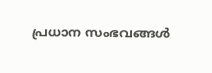പ്രധാന സംഭവങ്ങൾ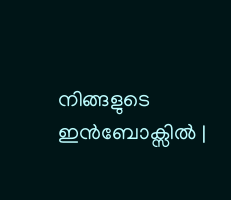നിങ്ങളുടെ ഇൻബോക്സിൽ |